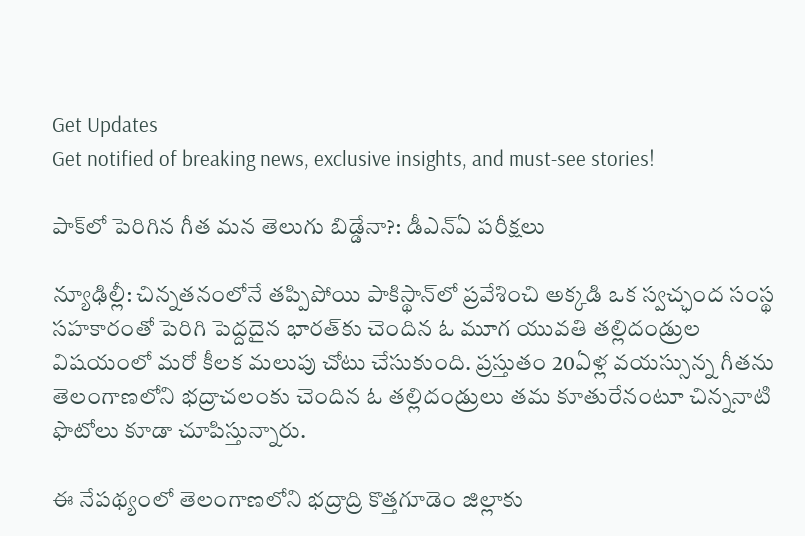Get Updates
Get notified of breaking news, exclusive insights, and must-see stories!

పాక్‌లో పెరిగిన గీత మన తెలుగు బిడ్డేనా?: డీఎన్ఏ పరీక్షలు

న్యూఢిల్లీ: చిన్నతనంలోనే తప్పిపోయి పాకిస్థాన్‌లో ప్రవేశించి అక్కడి ఒక స్వచ్ఛంద సంస్థ సహకారంతో పెరిగి పెద్దదైన భారత్‌కు చెందిన ఓ మూగ యువతి తల్లిదండ్రుల విషయంలో మరో కీలక మలుపు చోటు చేసుకుంది. ప్రస్తుతం 20ఏళ్ల వయస్సున్న గీతను తెలంగాణలోని భద్రాచలంకు చెందిన ఓ తల్లిదండ్రులు తమ కూతురేనంటూ చిన్ననాటి ఫొటోలు కూడా చూపిస్తున్నారు.

ఈ నేపథ్యంలో తెలంగాణలోని భద్రాద్రి కొత్తగూడెం జిల్లాకు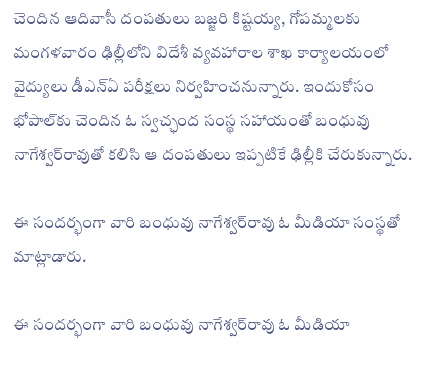చెందిన ఆదివాసీ దంపతులు బజ్జరి కిష్టయ్య, గోపమ్మలకు మంగళవారం ఢిల్లీలోని విదేశీ వ్యవహారాల శాఖ కార్యాలయంలో వైద్యులు డీఎన్‌ఏ పరీక్షలు నిర్వహించనున్నారు. ఇందుకోసం భోపాల్‌కు చెందిన ఓ స్వచ్ఛంద సంస్థ సహాయంతో బంధువు నాగేశ్వర్‌రావుతో కలిసి ఆ దంపతులు ఇప్పటికే ఢిల్లీకి చేరుకున్నారు.

ఈ సందర్భంగా వారి బంధువు నాగేశ్వర్‌రావు ఓ మీడియా సంస్థతో మాట్లాడారు.

ఈ సందర్భంగా వారి బంధువు నాగేశ్వర్‌రావు ఓ మీడియా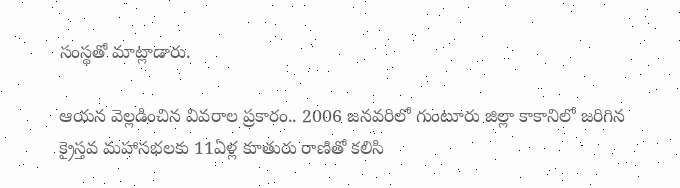సంస్థతో మాట్లాడారు.

ఆయన వెల్లడించిన వివరాల ప్రకారం.. 2006 జనవరిలో గుంటూరు జిల్లా కాకానిలో జరిగిన క్రైస్తవ మహాసభలకు 11ఏళ్ల కూతురు రాణితో కలిసి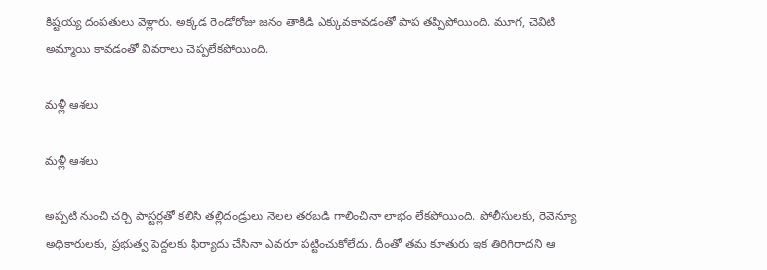కిష్టయ్య దంపతులు వెళ్లారు. అక్కడ రెండోరోజు జనం తాకిడి ఎక్కువకావడంతో పాప తప్పిపోయింది. మూగ, చెవిటి అమ్మాయి కావడంతో వివరాలు చెప్పలేకపోయింది.

మళ్లీ ఆశలు

మళ్లీ ఆశలు

అప్పటి నుంచి చర్చి పాస్టర్లతో కలిసి తల్లిదండ్రులు నెలల తరబడి గాలించినా లాభం లేకపోయింది. పోలీసులకు, రెవెన్యూ అధికారులకు, ప్రభుత్వ పెద్దలకు ఫిర్యాదు చేసినా ఎవరూ పట్టించుకోలేదు. దీంతో తమ కూతురు ఇక తిరిగిరాదని ఆ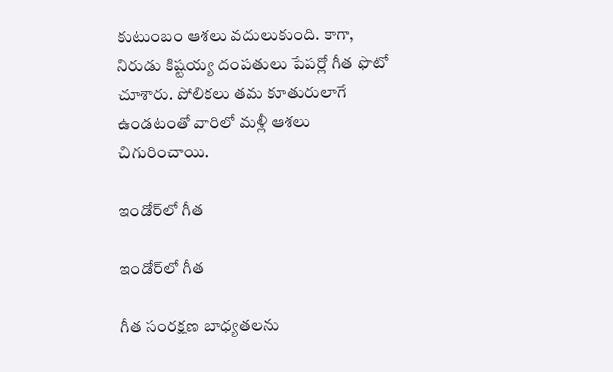కుటుంబం ఆశలు వదులుకుంది. కాగా, నిరుడు కిష్టయ్య దంపతులు పేపర్లో గీత ఫొటో చూశారు. పోలికలు తమ కూతురులాగే ఉండటంతో వారిలో మళ్లీ ఆశలు చిగురించాయి.

ఇండోర్‌లో గీత

ఇండోర్‌లో గీత

గీత సంరక్షణ బాధ్యతలను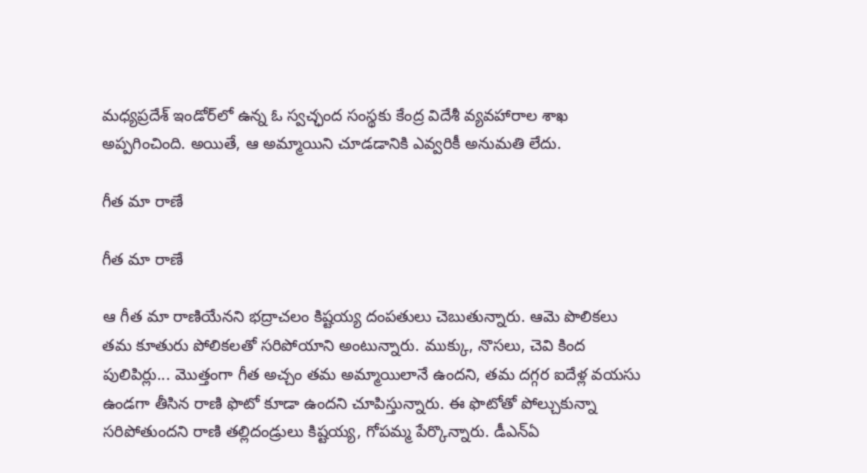మధ్యప్రదేశ్‌ ఇండోర్‌లో ఉన్న ఓ స్వచ్ఛంద సంస్థకు కేంద్ర విదేశీ వ్యవహారాల శాఖ అప్పగించింది. అయితే, ఆ అమ్మాయిని చూడడానికి ఎవ్వరికీ అనుమతి లేదు.

గీత మా రాణే

గీత మా రాణే

ఆ గీత మా రాణియేనని భద్రాచలం కిష్టయ్య దంపతులు చెబుతున్నారు. ఆమె పొలికలు తమ కూతురు పోలికలతో సరిపోయాని అంటున్నారు. ముక్కు, నొసలు, చెవి కింద పులిపిర్లు... మొత్తంగా గీత అచ్చం తమ అమ్మాయిలానే ఉందని, తమ దగ్గర ఐదేళ్ల వయసు ఉండగా తీసిన రాణి ఫొటో కూడా ఉందని చూపిస్తున్నారు. ఈ ఫొటోతో పోల్చుకున్నా సరిపోతుందని రాణి తల్లిదండ్రులు కిష్టయ్య, గోపమ్మ పేర్కొన్నారు. డీఎన్‌ఏ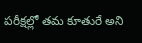పరీక్షల్లో తమ కూతురే అని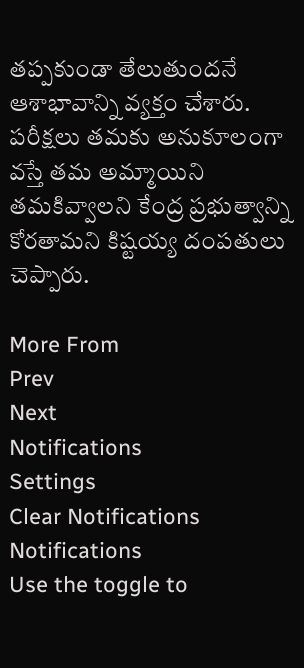తప్పకుండా తేలుతుందనే ఆశాభావాన్ని వ్యక్తం చేశారు. పరీక్షలు తమకు అనుకూలంగా వస్తే తమ అమ్మాయిని తమకివ్వాలని కేంద్ర ప్రభుత్వాన్ని కోరతామని కిష్టయ్య దంపతులు చెప్పారు.

More From
Prev
Next
Notifications
Settings
Clear Notifications
Notifications
Use the toggle to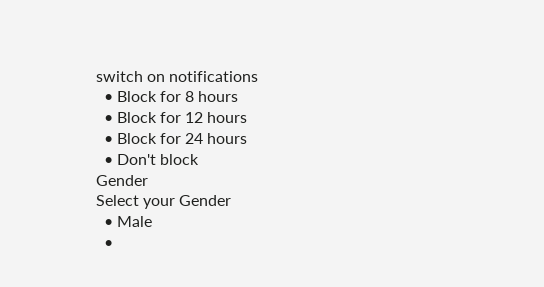switch on notifications
  • Block for 8 hours
  • Block for 12 hours
  • Block for 24 hours
  • Don't block
Gender
Select your Gender
  • Male
  •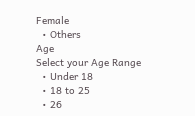Female
  • Others
Age
Select your Age Range
  • Under 18
  • 18 to 25
  • 26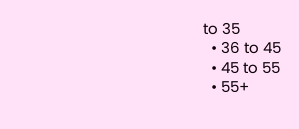to 35
  • 36 to 45
  • 45 to 55
  • 55+